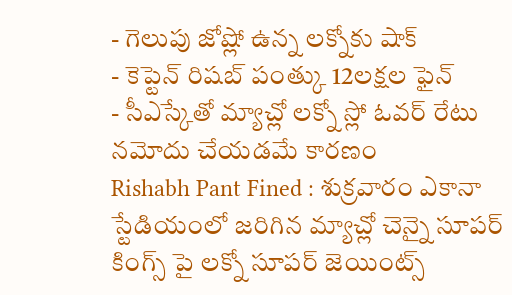- గెలుపు జోష్లో ఉన్న లక్నోకు షాక్
- కెప్టెన్ రిషబ్ పంత్కు 12లక్షల ఫైన్
- సీఎస్కేతో మ్యాచ్లో లక్నో స్లో ఓవర్ రేటు నమోదు చేయడమే కారణం
Rishabh Pant Fined : శుక్రవారం ఎకానా స్టేడియంలో జరిగిన మ్యాచ్లో చెన్నై సూపర్ కింగ్స్ పై లక్నో సూపర్ జెయింట్స్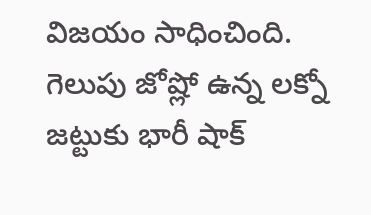విజయం సాధించింది.
గెలుపు జోష్లో ఉన్న లక్నో జట్టుకు భారీ షాక్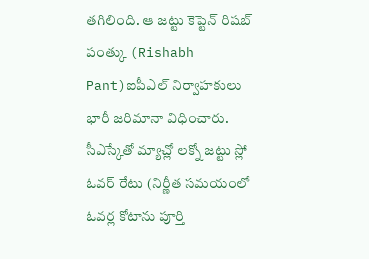తగిలింది. ఆ జట్టు కెప్టెన్ రిషబ్ పంత్కు (Rishabh Pant)ఐపీఎల్ నిర్వాహకులు భారీ జరిమానా విధించారు. సీఎస్కేతో మ్యాచ్లో లక్నో జట్టు స్లో ఓవర్ రేటు (నిర్ణీత సమయంలో ఓవర్ల కోటాను పూర్తి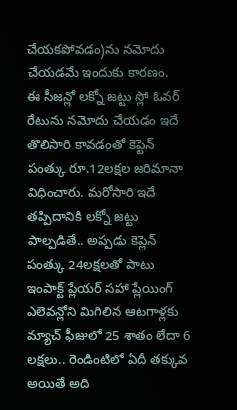చేయకపోవడం)ను నమోదు చేయడమే ఇందుకు కారణం.
ఈ సీజన్లో లక్నో జట్టు స్లో ఓవర్ రేటును నమోదు చేయడం ఇదే తొలిసారి కావడంతో కెప్టెన్ పంత్కు రూ.12లక్షల జరిమానా విధించారు. మరోసారి ఇదే తప్పిదానికి లక్నో జట్టు పాల్పడితే.. అప్పడు కెప్లెన్ పంత్కు 24లక్షలతో పాటు ఇంపాక్ట్ ప్లేయర్ సహా ప్లేయింగ్ ఎలెవన్లోని మిగిలిన ఆటగాళ్లకు మ్యాచ్ ఫీజులో 25 శాతం లేదా 6 లక్షలు.. రెండింటిలో ఏదీ తక్కువ అయితే అది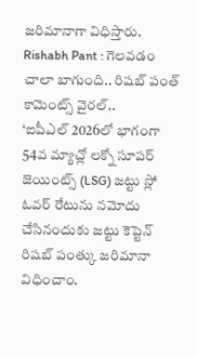జరిమానాగా విధిస్తారు.
Rishabh Pant : గెలవడం చాలా బాగుంది.. రిషబ్ పంత్ కామెంట్స్ వైరల్..
‘ఐపీఎల్ 2026లో భాగంగా 54వ మ్యాచ్లో లక్నో సూపర్ జెయింట్స్ (LSG) జట్టు స్లో ఓవర్ రేటును నమోదు చేసినందుకు జట్టు కెప్టెన్ రిషబ్ పంత్కు జరిమానా విధించాం.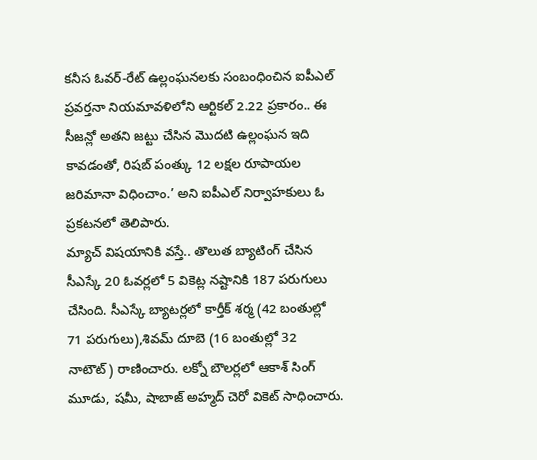కనీస ఓవర్-రేట్ ఉల్లంఘనలకు సంబంధించిన ఐపీఎల్ ప్రవర్తనా నియమావళిలోని ఆర్టికల్ 2.22 ప్రకారం.. ఈ సీజన్లో అతని జట్టు చేసిన మొదటి ఉల్లంఘన ఇది కావడంతో, రిషబ్ పంత్కు 12 లక్షల రూపాయల జరిమానా విధించాం.’ అని ఐపీఎల్ నిర్వాహకులు ఓ ప్రకటనలో తెలిపారు.
మ్యాచ్ విషయానికి వస్తే.. తొలుత బ్యాటింగ్ చేసిన సీఎస్కే 20 ఓవర్లలో 5 వికెట్ల నష్టానికి 187 పరుగులు చేసింది. సీఎస్కే బ్యాటర్లలో కార్తీక్ శర్మ (42 బంతుల్లో 71 పరుగులు),శివమ్ దూబె (16 బంతుల్లో 32 నాటౌట్) రాణించారు. లక్నో బౌలర్లలో ఆకాశ్ సింగ్ మూడు, షమీ, షాబాజ్ అహ్మద్ చెరో వికెట్ సాధించారు.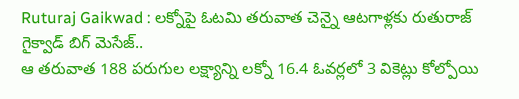Ruturaj Gaikwad : లక్నోపై ఓటమి తరువాత చెన్నై ఆటగాళ్లకు రుతురాజ్ గైక్వాడ్ బిగ్ మెసేజ్..
ఆ తరువాత 188 పరుగుల లక్ష్యాన్ని లక్నో 16.4 ఓవర్లలో 3 వికెట్లు కోల్పోయి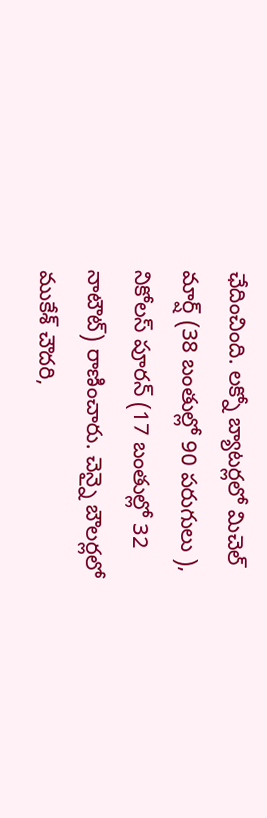ఛేదించింది. లక్నో బ్యాటర్లలో మిచెల్ మార్ష్ (38 బంతుల్లో 90 పరుగులు ), నికోలస్ పూరన్ (17 బంతుల్లో 32 నాటౌట్) రాణించారు. చెన్నై బౌలర్లలో ముకేశ్ చౌదరి,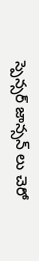స్పెన్సర్ జాన్సన్ లు చెరో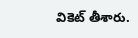వికెట్ తీశారు.